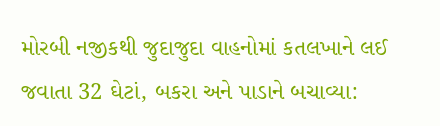મોરબી નજીકથી જુદાજુદા વાહનોમાં કતલખાને લઈ જવાતા 32 ઘેટાં, બકરા અને પાડાને બચાવ્યા: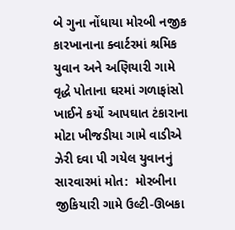બે ગુના નોંધાયા મોરબી નજીક કારખાનાના ક્વાર્ટરમાં શ્રમિક યુવાન અને અણિયારી ગામે વૃદ્ધે પોતાના ઘરમાં ગળાફાંસો ખાઈને કર્યો આપઘાત ટંકારાના મોટા ખીજડીયા ગામે વાડીએ ઝેરી દવા પી ગયેલ યુવાનનું સારવારમાં મોત:  મોરબીના જીકિયારી ગામે ઉલ્ટી-ઊબકા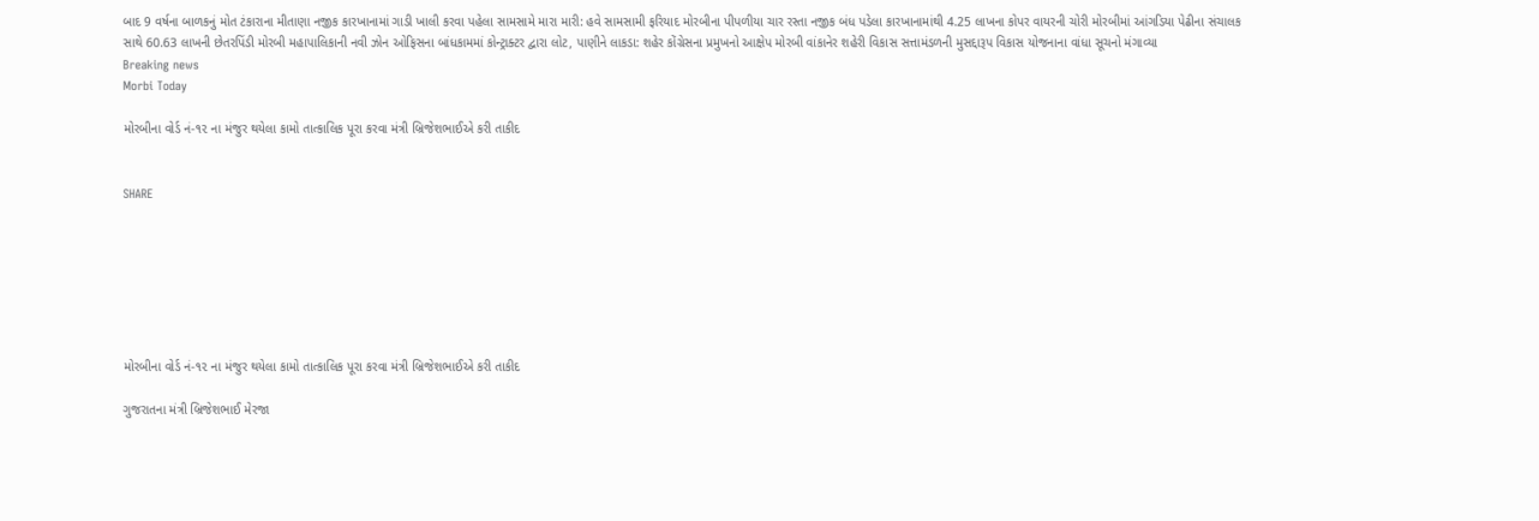બાદ 9 વર્ષના બાળકનું મોત ટંકારાના મીતાણા નજીક કારખાનામાં ગાડી ખાલી કરવા પહેલા સામસામે મારા મારી: હવે સામસામી ફરિયાદ મોરબીના પીપળીયા ચાર રસ્તા નજીક બંધ પડેલા કારખાનામાંથી 4.25 લાખના કોપર વાયરની ચોરી મોરબીમાં આંગડિયા પેઢીના સંચાલક સાથે 60.63 લાખની છેતરપિંડી મોરબી મહાપાલિકાની નવી ઝોન ઓફિસના બાંધકામમાં કોન્ટ્રાક્ટર દ્વારા લોટ, પાણીને લાકડા: શહેર કોંગ્રેસના પ્રમુખનો આક્ષેપ મોરબી વાંકાનેર શહેરી વિકાસ સત્તામંડળની મુસદ્દારૂપ વિકાસ યોજનાના વાંધા સૂચનો મંગાવ્યા
Breaking news
Morbi Today

મોરબીના વોર્ડ નં-૧૨ ના મંજુર થયેલા કામો તાત્કાલિક પૂરા કરવા મંત્રી બ્રિજેશભાઈએ કરી તાકીદ


SHARE







મોરબીના વોર્ડ નં-૧૨ ના મંજુર થયેલા કામો તાત્કાલિક પૂરા કરવા મંત્રી બ્રિજેશભાઈએ કરી તાકીદ

ગુજરાતના મંત્રી બ્રિજેશભાઈ મેરજા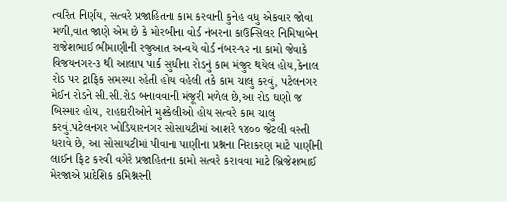ત્વરિત નિર્ણય, સત્વરે પ્રજાહિતના કામ કરવાની કુનેહ વધુ એકવાર જોવા મળી,વાત જાણે એમ છે કે મોરબીના વોર્ડ નંબરના કાઉન્સિલર નિમિષાબેન રાજેશભાઈ ભીમાણીની રજુઆત અન્વયે વોર્ડ નંબર-૧૨ ના કામો જેવાકે વિજયનગર-૩ થી આલાપ પાર્ક સુધીના રોડનું કામ મંજુર થયેલ હોય,કેનાલ રોડ પર ટ્રાફિક સમસ્યા રહેતી હોય વહેલી તકે કામ ચાલુ કરવું, પટેલનગર મેઈન રોડને સી.સી.રોડ બનાવવાની મંજૂરી મળેલ છે,આ રોડ ઘણો જ બિસ્માર હોય, રાહદારીઓને મુશ્કેલીઓ હોય સત્વરે કામ ચાલુ કરવું.પટેલનગર ખોડિયારનગર સોસાયટીમાં આશરે ૧૪૦૦ જેટલી વસ્તી ધરાવે છે, આ સોસાયટીમાં પીવાના પાણીના પ્રશ્નના નિરાકરણ માટે પાણીની લાઈન ફિટ કરવી વગેરે પ્રજાહિતના કામો સત્વરે કરાવવા માટે બ્રિજેશભાઈ મેરજાએ પ્રાદેશિક કમિશ્નરની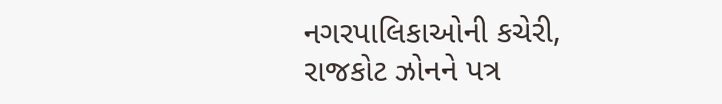નગરપાલિકાઓની કચેરી, રાજકોટ ઝોનને પત્ર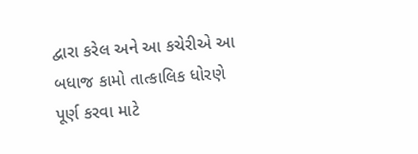દ્વારા કરેલ અને આ કચેરીએ આ બધાજ કામો તાત્કાલિક ધોરણે પૂર્ણ કરવા માટે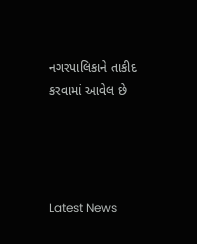નગરપાલિકાને તાકીદ કરવામાં આવેલ છે




Latest News